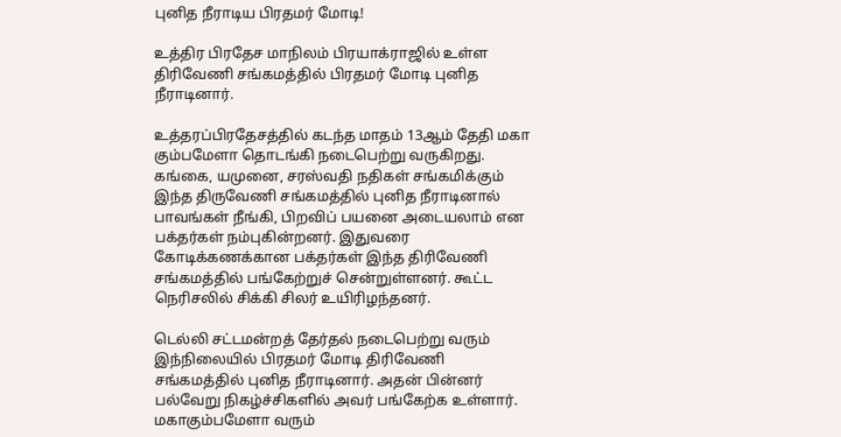புனித நீராடிய பிரதமர் மோடி!

உத்திர பிரதேச மாநிலம் பிரயாக்ராஜில் உள்ள திரிவேணி சங்கமத்தில் பிரதமர் மோடி புனித நீராடினார்.

உத்தரப்பிரதேசத்தில் கடந்த மாதம் 13ஆம் தேதி மகா கும்பமேளா தொடங்கி நடைபெற்று வருகிறது. கங்கை, யமுனை, சரஸ்வதி நதிகள் சங்கமிக்கும் இந்த திருவேணி சங்கமத்தில் புனித நீராடினால் பாவங்கள் நீங்கி, பிறவிப் பயனை அடையலாம் என பக்தர்கள் நம்புகின்றனர். இதுவரை கோடிக்கணக்கான பக்தர்கள் இந்த திரிவேணி சங்கமத்தில் பங்கேற்றுச் சென்றுள்ளனர். கூட்ட நெரிசலில் சிக்கி சிலர் உயிரிழந்தனர்.

டெல்லி சட்டமன்றத் தேர்தல் நடைபெற்று வரும் இந்நிலையில் பிரதமர் மோடி திரிவேணி சங்கமத்தில் புனித நீராடினார். அதன் பின்னர் பல்வேறு நிகழ்ச்சிகளில் அவர் பங்கேற்க உள்ளார். மகாகும்பமேளா வரும்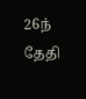26ந் தேதி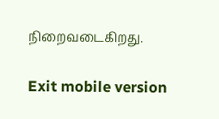நிறைவடைகிறது.

Exit mobile version